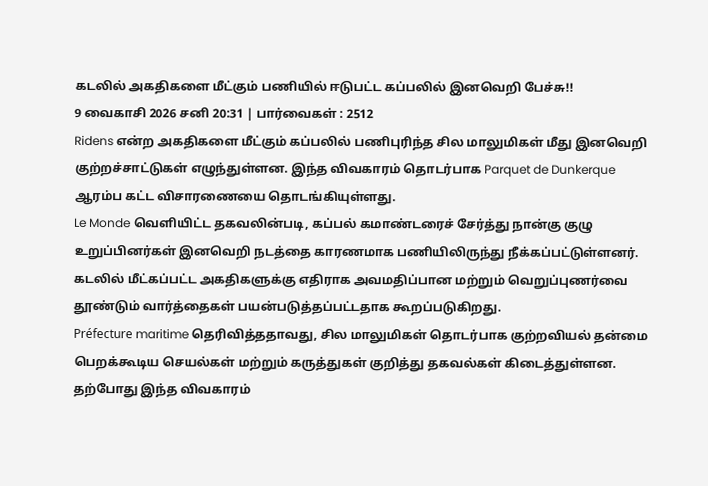கடலில் அகதிகளை மீட்கும் பணியில் ஈடுபட்ட கப்பலில் இனவெறி பேச்சு!!
9 வைகாசி 2026 சனி 20:31 | பார்வைகள் : 2512
Ridens என்ற அகதிகளை மீட்கும் கப்பலில் பணிபுரிந்த சில மாலுமிகள் மீது இனவெறி குற்றச்சாட்டுகள் எழுந்துள்ளன. இந்த விவகாரம் தொடர்பாக Parquet de Dunkerque ஆரம்ப கட்ட விசாரணையை தொடங்கியுள்ளது.
Le Monde வெளியிட்ட தகவலின்படி, கப்பல் கமாண்டரைச் சேர்த்து நான்கு குழு உறுப்பினர்கள் இனவெறி நடத்தை காரணமாக பணியிலிருந்து நீக்கப்பட்டுள்ளனர். கடலில் மீட்கப்பட்ட அகதிகளுக்கு எதிராக அவமதிப்பான மற்றும் வெறுப்புணர்வை தூண்டும் வார்த்தைகள் பயன்படுத்தப்பட்டதாக கூறப்படுகிறது.
Préfecture maritime தெரிவித்ததாவது, சில மாலுமிகள் தொடர்பாக குற்றவியல் தன்மை பெறக்கூடிய செயல்கள் மற்றும் கருத்துகள் குறித்து தகவல்கள் கிடைத்துள்ளன. தற்போது இந்த விவகாரம்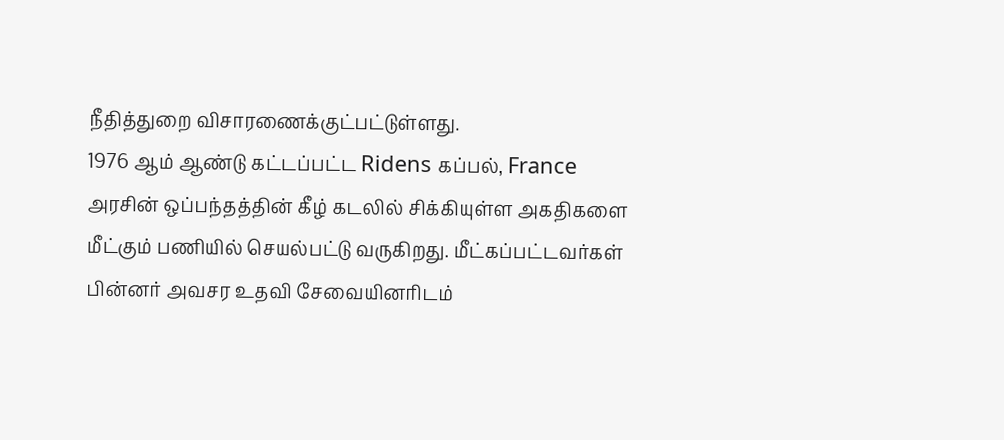நீதித்துறை விசாரணைக்குட்பட்டுள்ளது.
1976 ஆம் ஆண்டு கட்டப்பட்ட Ridens கப்பல், France அரசின் ஒப்பந்தத்தின் கீழ் கடலில் சிக்கியுள்ள அகதிகளை மீட்கும் பணியில் செயல்பட்டு வருகிறது. மீட்கப்பட்டவர்கள் பின்னர் அவசர உதவி சேவையினரிடம்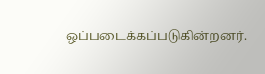ஒப்படைக்கப்படுகின்றனர்.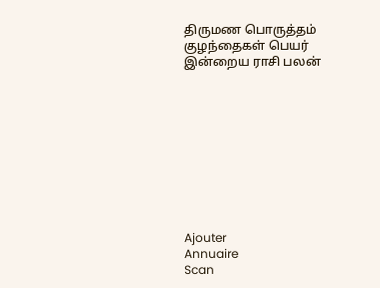திருமண பொருத்தம்
குழந்தைகள் பெயர்
இன்றைய ராசி பலன்










Ajouter
Annuaire
Scan